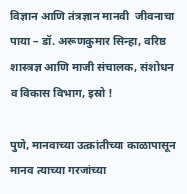विज्ञान आणि तंत्रज्ञान मानवी  जीवनाचा पाया – डॉ. अरूणकुमार सिन्हा, वरिष्ठ शास्त्रज्ञ आणि माजी संचालक, संशोधन व विकास विभाग, इस्रो !

पुणे, मानवाच्या उत्क्रांतीच्या काळापासून मानव त्याच्या गरजांच्या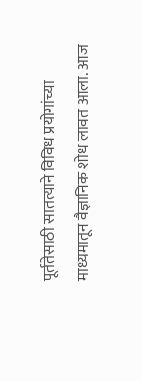पूर्ततेसाठी सातत्याने विविध प्रयोगांच्या माध्यमातून वैज्ञानिक शोध लावत आला. आज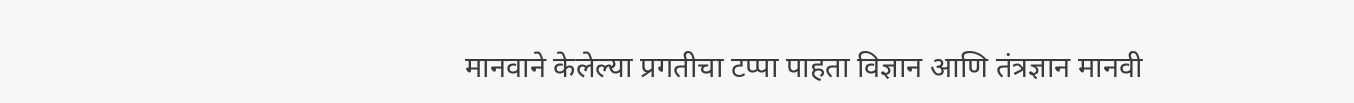मानवाने केलेल्या प्रगतीचा टप्पा पाहता विज्ञान आणि तंत्रज्ञान मानवी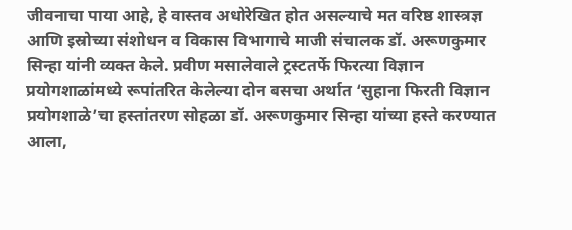जीवनाचा पाया आहे, हे वास्तव अधोरेखित होत असल्याचे मत वरिष्ठ शास्त्रज्ञ आणि इस्रोच्या संशोधन व विकास विभागाचे माजी संचालक डॉ. अरूणकुमार सिन्हा यांनी व्यक्त केले. प्रवीण मसालेवाले ट्रस्टतर्फे फिरत्या विज्ञान प्रयोगशाळांमध्ये रूपांतरित केलेल्या दोन बसचा अर्थात ‘सुहाना फिरती विज्ञान प्रयोगशाळे’चा हस्तांतरण सोहळा डॉ. अरूणकुमार सिन्हा यांच्या हस्ते करण्यात आला,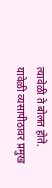त्यावेळी ते बोलत होते.
यावेळी व्यसापीठावर प्रमुख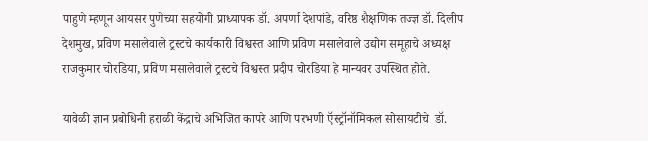पाहुणे म्हणून आयसर पुणेच्या सहयोगी प्राध्यापक डॉ. अपर्णा देशपांडे, वरिष्ठ शैक्षणिक तज्ज्ञ डॉ. दिलीप देशमुख, प्रविण मसालेवाले ट्रस्टचे कार्यकारी विश्वस्त आणि प्रविण मसालेवाले उद्योग समूहाचे अध्यक्ष राजकुमार चोरडिया, प्रविण मसालेवाले ट्रस्टचे विश्वस्त प्रदीप चोरडिया हे मान्यवर उपस्थित होते.

यावेळी ज्ञान प्रबोधिनी हराळी केंद्राचे अभिजित कापरे आणि परभणी ऍस्ट्रॉनॉमिकल सोसायटीचे  डॉ.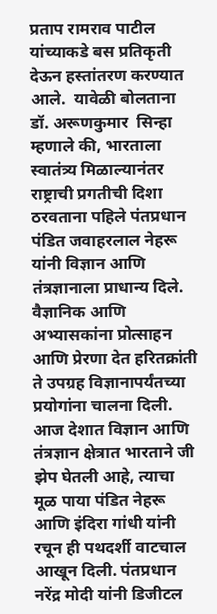प्रताप रामराव पाटील यांच्याकडे बस प्रतिकृती देऊन हस्तांतरण करण्यात आले.  यावेळी बोलताना डॉ. अरूणकुमार  सिन्हा म्हणाले की, भारताला स्वातंत्र्य मिळाल्यानंतर राष्ट्राची प्रगतीची दिशा ठरवताना पहिले पंतप्रधान पंडित जवाहरलाल नेहरू यांनी विज्ञान आणि तंत्रज्ञानाला प्राधान्य दिले. वैज्ञानिक आणि अभ्यासकांना प्रोत्साहन आणि प्रेरणा देत हरितक्रांती ते उपग्रह विज्ञानापर्यंतच्या प्रयोगांना चालना दिली. आज देशात विज्ञान आणि तंत्रज्ञान क्षेत्रात भारताने जी झेप घेतली आहे, त्याचा मूळ पाया पंडित नेहरू आणि इंदिरा गांधी यांनी रचून ही पथदर्शी वाटचाल आखून दिली. पंतप्रधान नरेंद्र मोदी यांनी डिजीटल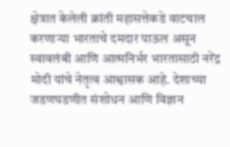क्षेत्रात केलेली क्रांती महासत्तेकडे वाटचाल करणाऱ्या भारताचे दमदार पाऊल असून स्वावलंबी आणि आत्मनिर्भर भारतासाठी नरेंद्र मोदी यांचे नेतृत्व आश्वासक आहे. देशाच्या जडणघडणीत संशोधन आणि विज्ञान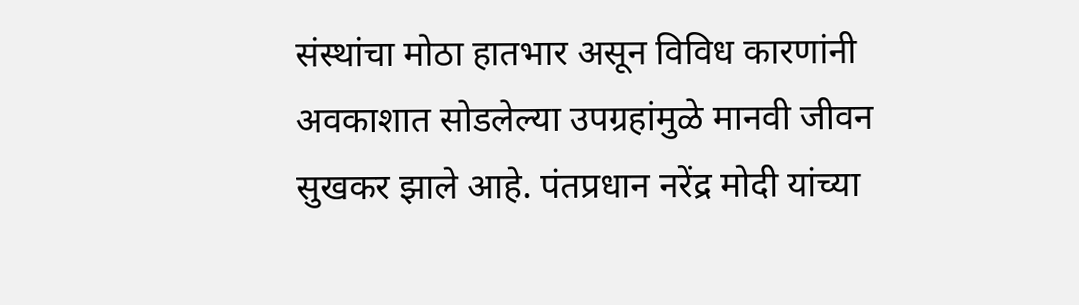संस्थांचा मोठा हातभार असून विविध कारणांनी अवकाशात सोडलेल्या उपग्रहांमुळे मानवी जीवन सुखकर झाले आहे. पंतप्रधान नरेंद्र मोदी यांच्या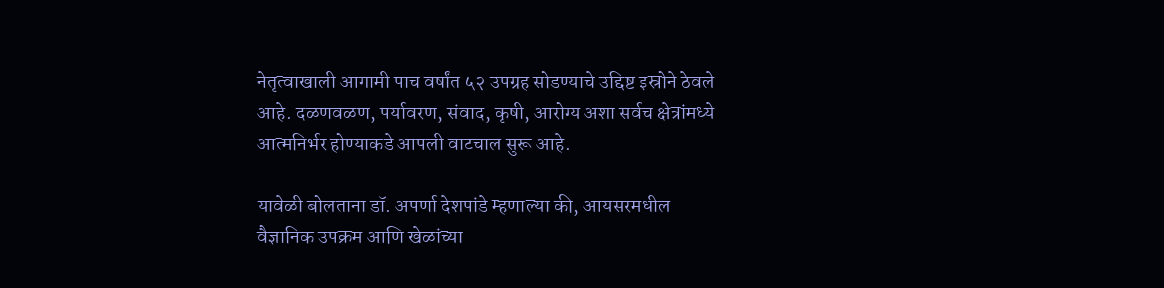नेतृत्वाखाली आगामी पाच वर्षांत ५२ उपग्रह सोडण्याचे उद्दिष्ट इस्रोने ठेवले आहे. दळणवळण, पर्यावरण, संवाद, कृषी, आरोग्य अशा सर्वच क्षेत्रांमध्ये आत्मनिर्भर होण्याकडे आपली वाटचाल सुरू आहे.

यावेळी बोलताना डॉ. अपर्णा देशपांडे म्हणाल्या की, आयसरमधील वैज्ञानिक उपक्रम आणि खेळांच्या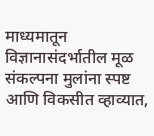माध्यमातून विज्ञानासंदर्भातील मूळ संकल्पना मुलांना स्पष्ट आणि विकसीत व्हाव्यात,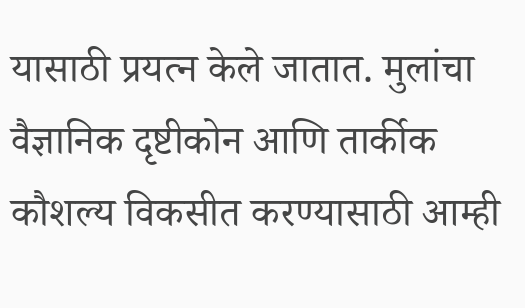यासाठी प्रयत्न केले जातात. मुलांचा वैज्ञानिक दृष्टीकोन आणि तार्कीक कौशल्य विकसीत करण्यासाठी आम्ही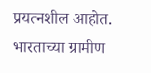प्रयत्नशील आहोत. भारताच्या ग्रामीण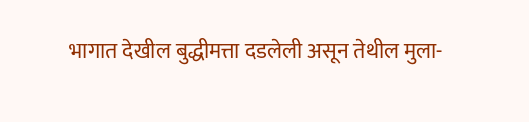भागात देखील बुद्धीमत्ता दडलेली असून तेथील मुला-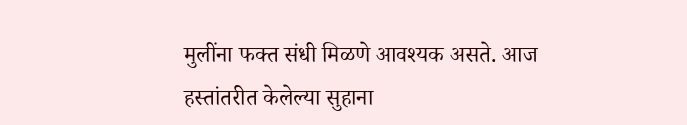मुलींना फक्त संधी मिळणे आवश्यक असते. आज हस्तांतरीत केलेल्या सुहाना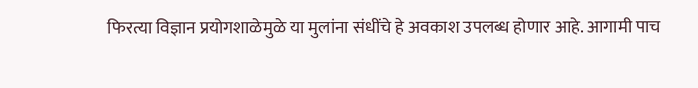फिरत्या विज्ञान प्रयोगशाळेमुळे या मुलांना संधींचे हे अवकाश उपलब्ध होणार आहे. आगामी पाच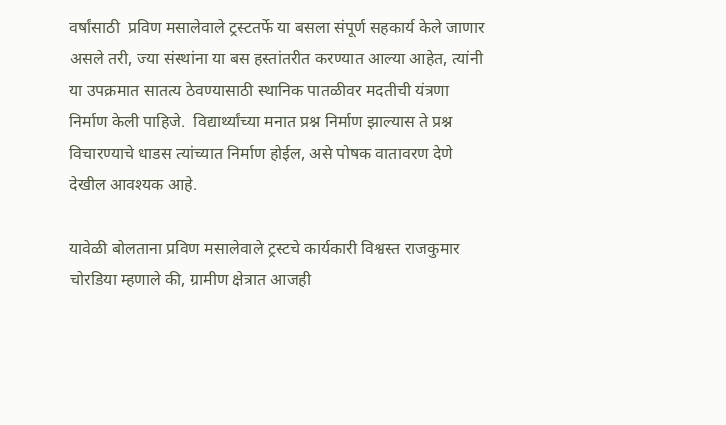वर्षांसाठी  प्रविण मसालेवाले ट्रस्टतर्फे या बसला संपूर्ण सहकार्य केले जाणार असले तरी, ज्या संस्थांना या बस हस्तांतरीत करण्यात आल्या आहेत, त्यांनी या उपक्रमात सातत्य ठेवण्यासाठी स्थानिक पातळीवर मदतीची यंत्रणा निर्माण केली पाहिजे.  विद्यार्थ्यांच्या मनात प्रश्न निर्माण झाल्यास ते प्रश्न विचारण्याचे धाडस त्यांच्यात निर्माण होईल, असे पोषक वातावरण देणे देखील आवश्यक आहे.

यावेळी बोलताना प्रविण मसालेवाले ट्रस्टचे कार्यकारी विश्वस्त राजकुमार चोरडिया म्हणाले की, ग्रामीण क्षेत्रात आजही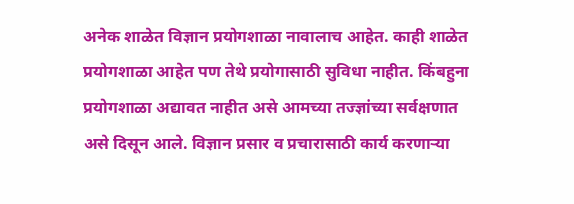अनेक शाळेत विज्ञान प्रयोगशाळा नावालाच आहेत. काही शाळेत प्रयोगशाळा आहेत पण तेथे प्रयोगासाठी सुविधा नाहीत. किंबहुना प्रयोगशाळा अद्यावत नाहीत असे आमच्या तज्ज्ञांच्या सर्वक्षणात असे दिसून आले. विज्ञान प्रसार व प्रचारासाठी कार्य करणाऱ्या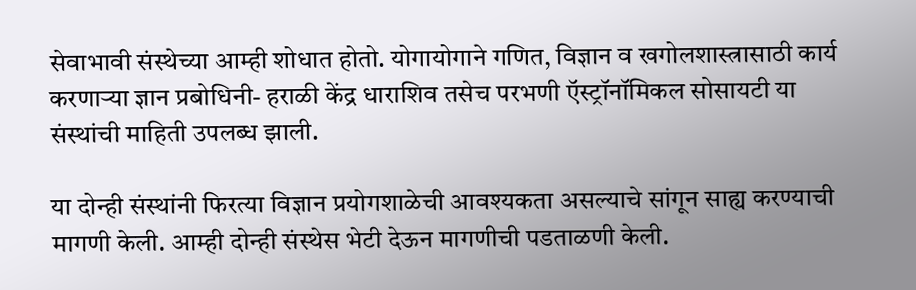सेवाभावी संस्थेच्या आम्ही शोधात होतो. योगायोगाने गणित, विज्ञान व खगोलशास्त्रासाठी कार्य करणाऱ्या ज्ञान प्रबोधिनी- हराळी केंद्र धाराशिव तसेच परभणी ऍस्ट्रॉनॉमिकल सोसायटी या संस्थांची माहिती उपलब्ध झाली.

या दोन्ही संस्थांनी फिरत्या विज्ञान प्रयोगशाळेची आवश्यकता असल्याचे सांगून साह्य करण्याची मागणी केली. आम्ही दोन्ही संस्थेस भेटी देऊन मागणीची पडताळणी केली.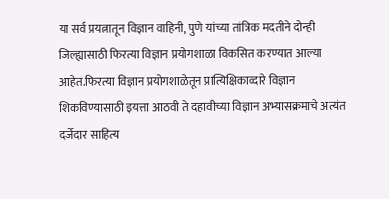या सर्व प्रयत्नातून विज्ञान वाहिनी, पुणे यांच्या तांत्रिक मदतीने दोन्ही जिल्ह्यासाठी फिरत्या विज्ञान प्रयोगशाळा विकसित करण्यात आल्या आहेत.फिरत्या विज्ञान प्रयोगशाळेतून प्रात्यिक्षिकाव्दारे विज्ञान शिकविण्यासाठी इयत्ता आठवी ते दहावीच्या विज्ञान अभ्यासक्रमाचे अत्यंत दर्जेदार साहित्य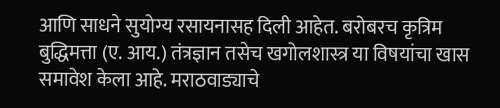आणि साधने सुयोग्य रसायनासह दिली आहेत. बरोबरच कृत्रिम बुद्धिमत्ता (ए. आय.) तंत्रज्ञान तसेच खगोलशास्त्र या विषयांचा खास समावेश केला आहे. मराठवाड्याचे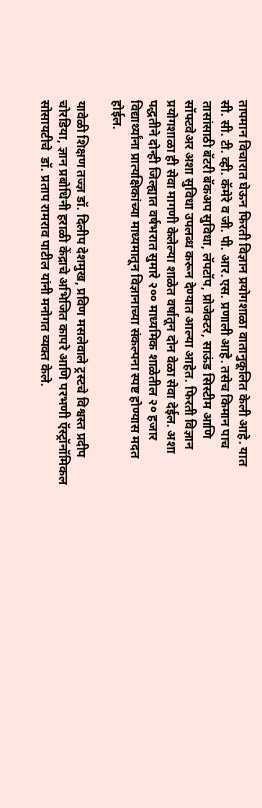तापमान विचारात घेऊन फिरती विज्ञान प्रयोगशाळा वातानुकूलित केली आहे. यात सी. सी. टी. व्ही. कॅमेरे व जी. पी. आर.एस. प्रणाली आहे. तसेच किमान पाच तासांसाठी बॅटरी बॅकअप सुविधा, लॅपटॉप, प्रोजेक्टर, साऊंड सिस्टीम आणि सॉफ्टवेअर अशा सुविधा उपलब्ध करून देण्यात आल्या आहेत. फिरती विज्ञान प्रयोगशाळा ही सेवा मागणी केलेल्या शाळेत वर्षातून दोन वेळा सेवा देईल. अशा पद्धतीने दोन्ही जिल्ह्यात वर्षभरात सुमारे २०० माध्यमिक शाळेतील २० हजार विद्यार्थ्यांना प्रात्यक्षिकांच्या माध्यमातून विज्ञानाच्या संकल्पना स्पष्ट होण्यास मदत होईल.

यावेळी शिक्षण तज्ज्ञ डॉ. दिलीप देशमुख, प्रविण मसलेवाले ट्रस्टचे विश्वस्त प्रदीप चोरडिया, ज्ञान प्रबोधिनी हराळी केंद्राचे अभिजित कापरे आणि परभणी ऍस्ट्रॉनॉमिकल सोसायटीचे  डॉ. प्रताप रामराव पाटील यांनी मनोगत व्यक्त केले.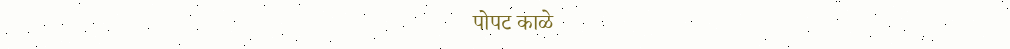पोपट काळे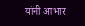यांनी आभार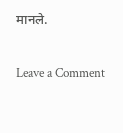मानले.

Leave a Comment